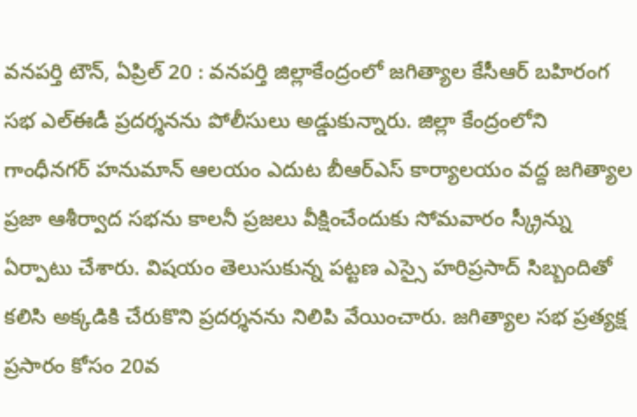వనపర్తి టౌన్, ఏప్రిల్ 20 : వనపర్తి జిల్లాకేంద్రంలో జగిత్యాల కేసీఆర్ బహిరంగ సభ ఎల్ఈడీ ప్రదర్శనను పోలీసులు అడ్డుకున్నారు. జిల్లా కేంద్రంలోని గాంధీనగర్ హనుమాన్ ఆలయం ఎదుట బీఆర్ఎస్ కార్యాలయం వద్ద జగిత్యాల ప్రజా ఆశీర్వాద సభను కాలనీ ప్రజలు వీక్షించేందుకు సోమవారం స్క్రీన్ను ఏర్పాటు చేశారు. విషయం తెలుసుకున్న పట్టణ ఎస్సై హరిప్రసాద్ సిబ్బందితో కలిసి అక్కడికి చేరుకొని ప్రదర్శనను నిలిపి వేయించారు. జగిత్యాల సభ ప్రత్యక్ష ప్రసారం కోసం 20వ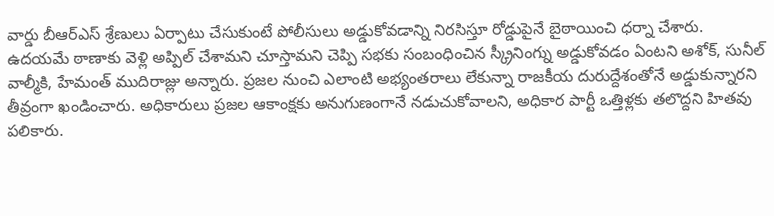వార్డు బీఆర్ఎస్ శ్రేణులు ఏర్పాటు చేసుకుంటే పోలీసులు అడ్డుకోవడాన్ని నిరసిస్తూ రోడ్డుపైనే బైఠాయించి ధర్నా చేశారు.
ఉదయమే ఠాణాకు వెళ్లి అప్పిల్ చేశామని చూస్తామని చెప్పి సభకు సంబంధించిన స్క్రీనింగ్ను అడ్డుకోవడం ఏంటని అశోక్, సునీల్ వాల్మీకి, హేమంత్ ముదిరాజ్లు అన్నారు. ప్రజల నుంచి ఎలాంటి అభ్యంతరాలు లేకున్నా రాజకీయ దురుద్దేశంతోనే అడ్డుకున్నారని తీవ్రంగా ఖండించారు. అధికారులు ప్రజల ఆకాంక్షకు అనుగుణంగానే నడుచుకోవాలని, అధికార పార్టీ ఒత్తిళ్లకు తలొద్దని హితవు పలికారు.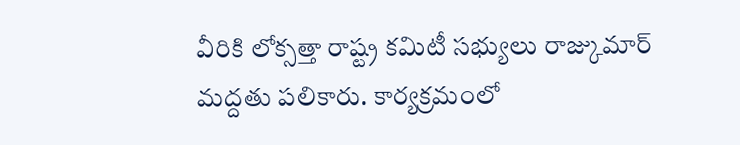వీరికి లోక్సత్తా రాష్ట్ర కమిటీ సభ్యులు రాజ్కుమార్ మద్దతు పలికారు. కార్యక్రమంలో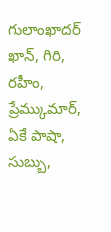గులాంఖాదర్ ఖాన్, గిరి, రహీం, ప్రేమ్కుమార్, ఏకే పాషా, సుబ్బు,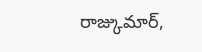రాజ్కుమార్,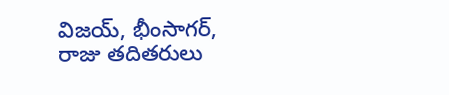విజయ్, భీంసాగర్, రాజు తదితరులు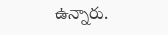ఉన్నారు.